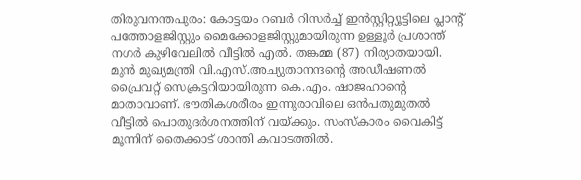തിരുവനന്തപുരം: കോട്ടയം റബർ റിസർച്ച് ഇൻസ്റ്റിറ്റ്യൂട്ടിലെ പ്ലാന്റ് പത്തോളജിസ്റ്റും മൈക്കോളജിസ്റ്റുമായിരുന്ന ഉള്ളൂർ പ്രശാന്ത് നഗർ കുഴിവേലിൽ വീട്ടിൽ എൽ. തങ്കമ്മ (87) നിര്യാതയായി. മുൻ മുഖ്യമന്ത്രി വി.എസ്.അച്യുതാനന്ദന്റെ അഡീഷണൽ പ്രൈവറ്റ് സെക്രട്ടറിയായിരുന്ന കെ.എം. ഷാജഹാന്റെ മാതാവാണ്. ഭൗതികശരീരം ഇന്നുരാവിലെ ഒൻപതുമുതൽ വീട്ടിൽ പൊതുദർശനത്തിന് വയ്ക്കും. സംസ്കാരം വൈകിട്ട് മൂന്നിന് തൈക്കാട് ശാന്തി കവാടത്തിൽ.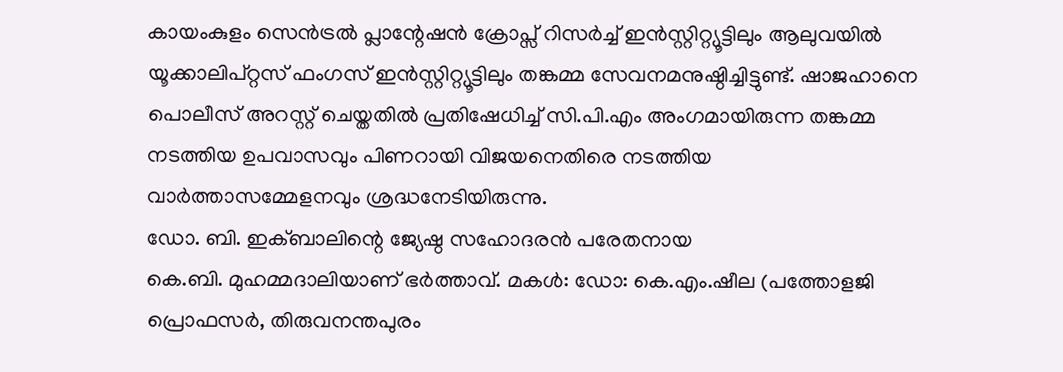കായംകുളം സെൻട്രൽ പ്ലാന്റേഷൻ ക്രോപ്സ് റിസർച്ച് ഇൻസ്റ്റിറ്റ്യൂട്ടിലും ആലുവയിൽ യൂക്കാലിപ്റ്റസ് ഫംഗസ് ഇൻസ്റ്റിറ്റ്യൂട്ടിലും തങ്കമ്മ സേവനമനുഷ്ഠിച്ചിട്ടുണ്ട്. ഷാജഹാനെ പൊലീസ് അറസ്റ്റ് ചെയ്തതിൽ പ്രതിഷേധിച്ച് സി.പി.എം അംഗമായിരുന്ന തങ്കമ്മ നടത്തിയ ഉപവാസവും പിണറായി വിജയനെതിരെ നടത്തിയ വാർത്താസമ്മേളനവും ശ്രദ്ധനേടിയിരുന്നു.
ഡോ. ബി. ഇക്ബാലിന്റെ ജ്യേഷ്ഠ സഹോദരൻ പരേതനായ
കെ.ബി. മുഹമ്മദാലിയാണ് ഭർത്താവ്. മകൾ: ഡോ: കെ.എം.ഷീല (പത്തോളജി പ്രൊഫസർ, തിരുവനന്തപുരം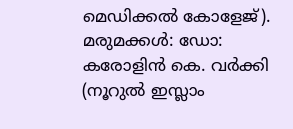മെഡിക്കൽ കോളേജ്). മരുമക്കൾ: ഡോ: കരോളിൻ കെ. വർക്കി (നൂറുൽ ഇസ്ലാം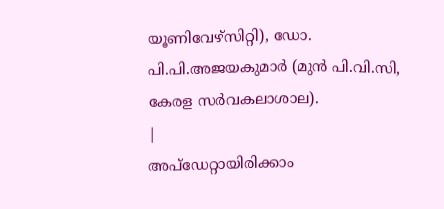യൂണിവേഴ്സിറ്റി), ഡോ. പി.പി.അജയകുമാർ (മുൻ പി.വി.സി, കേരള സർവകലാശാല).
|
അപ്ഡേറ്റായിരിക്കാം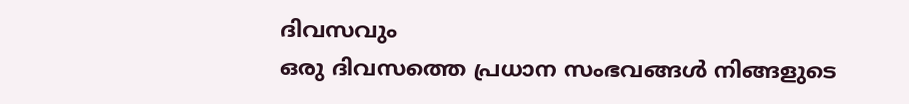ദിവസവും
ഒരു ദിവസത്തെ പ്രധാന സംഭവങ്ങൾ നിങ്ങളുടെ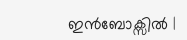ഇൻബോക്സിൽ |